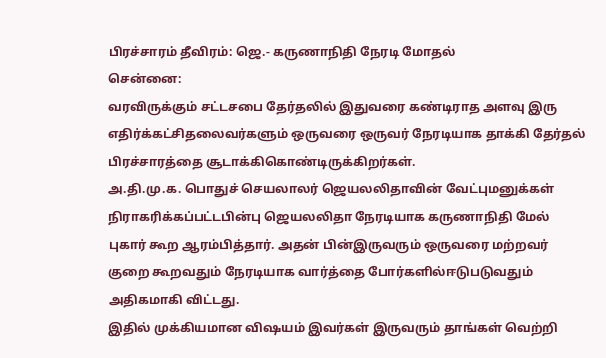பிரச்சாரம் தீவிரம்: ஜெ.- கருணாநிதி நேரடி மோதல்
சென்னை:
வரவிருக்கும் சட்டசபை தேர்தலில் இதுவரை கண்டிராத அளவு இரு எதிர்க்கட்சிதலைவர்களும் ஒருவரை ஒருவர் நேரடியாக தாக்கி தேர்தல் பிரச்சாரத்தை சூடாக்கிகொண்டிருக்கிறர்கள்.
அ.தி.மு.க. பொதுச் செயலாலர் ஜெயலலிதாவின் வேட்புமனுக்கள் நிராகரிக்கப்பட்டபின்பு ஜெயலலிதா நேரடியாக கருணாநிதி மேல் புகார் கூற ஆரம்பித்தார். அதன் பின்இருவரும் ஒருவரை மற்றவர் குறை கூறவதும் நேரடியாக வார்த்தை போர்களில்ஈடுபடுவதும் அதிகமாகி விட்டது.
இதில் முக்கியமான விஷயம் இவர்கள் இருவரும் தாங்கள் வெற்றி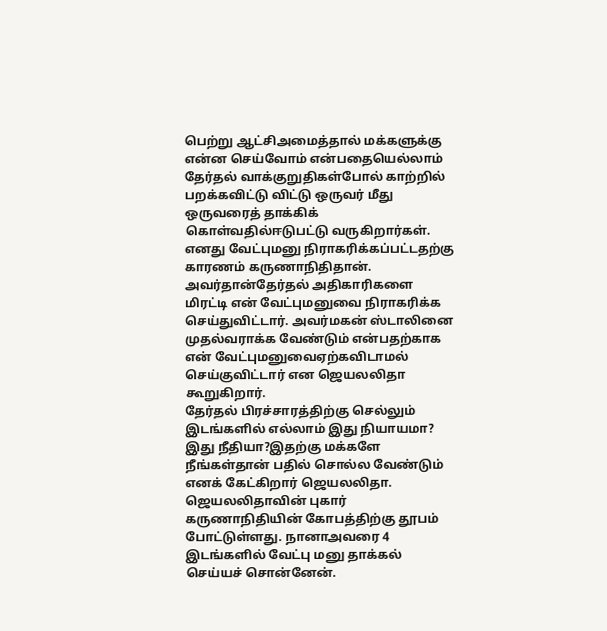பெற்று ஆட்சிஅமைத்தால் மக்களுக்கு என்ன செய்வோம் என்பதையெல்லாம் தேர்தல் வாக்குறுதிகள்போல் காற்றில் பறக்கவிட்டு விட்டு ஒருவர் மீது ஒருவரைத் தாக்கிக் கொள்வதில்ஈடுபட்டு வருகிறார்கள்.
எனது வேட்புமனு நிராகரிக்கப்பட்டதற்கு காரணம் கருணாநிதிதான். அவர்தான்தேர்தல் அதிகாரிகளை மிரட்டி என் வேட்புமனுவை நிராகரிக்க செய்துவிட்டார். அவர்மகன் ஸ்டாலினை முதல்வராக்க வேண்டும் என்பதற்காக என் வேட்புமனுவைஏற்கவிடாமல் செய்குவிட்டார் என ஜெயலலிதா கூறுகிறார்.
தேர்தல் பிரச்சாரத்திற்கு செல்லும் இடங்களில் எல்லாம் இது நியாயமா? இது நீதியா?இதற்கு மக்களே நீங்கள்தான் பதில் சொல்ல வேண்டும் எனக் கேட்கிறார் ஜெயலலிதா.
ஜெயலலிதாவின் புகார் கருணாநிதியின் கோபத்திற்கு தூபம் போட்டுள்ளது. நானாஅவரை 4 இடங்களில் வேட்பு மனு தாக்கல் செய்யச் சொன்னேன்.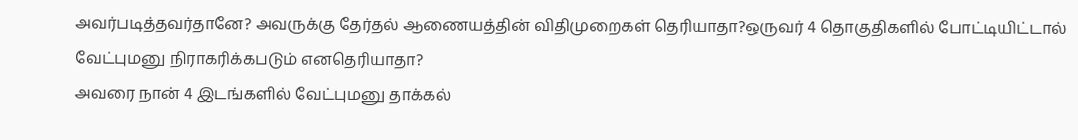அவர்படித்தவர்தானே? அவருக்கு தேர்தல் ஆணையத்தின் விதிமுறைகள் தெரியாதா?ஒருவர் 4 தொகுதிகளில் போட்டியிட்டால் வேட்புமனு நிராகரிக்கபடும் எனதெரியாதா?
அவரை நான் 4 இடங்களில் வேட்புமனு தாக்கல்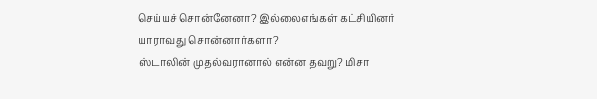செய்யச் சொன்னேனா? இல்லைஎங்கள் கட்சியினர் யாராவது சொன்னார்களா?
ஸ்டாலின் முதல்வரானால் என்ன தவறு? மிசா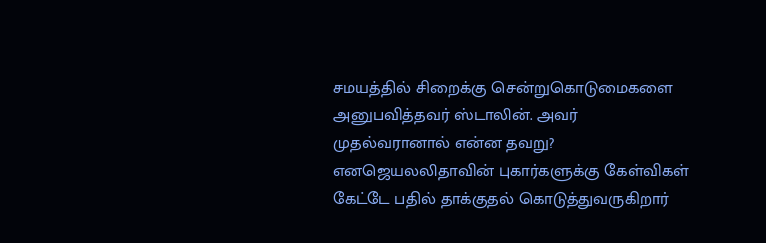சமயத்தில் சிறைக்கு சென்றுகொடுமைகளை அனுபவித்தவர் ஸ்டாலின். அவர் முதல்வரானால் என்ன தவறு? எனஜெயலலிதாவின் புகார்களுக்கு கேள்விகள் கேட்டே பதில் தாக்குதல் கொடுத்துவருகிறார்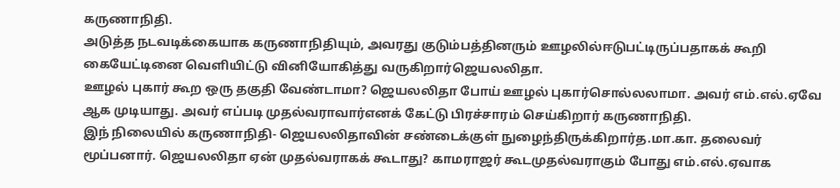கருணாநிதி.
அடுத்த நடவடிக்கையாக கருணாநிதியும், அவரது குடும்பத்தினரும் ஊழலில்ஈடுபட்டிருப்பதாகக் கூறி கையேட்டினை வெளியிட்டு வினியோகித்து வருகிறார்ஜெயலலிதா.
ஊழல் புகார் கூற ஒரு தகுதி வேண்டாமா? ஜெயலலிதா போய் ஊழல் புகார்சொல்லலாமா. அவர் எம்.எல்.ஏவே ஆக முடியாது. அவர் எப்படி முதல்வராவார்எனக் கேட்டு பிரச்சாரம் செய்கிறார் கருணாநிதி.
இந் நிலையில் கருணாநிதி- ஜெயலலிதாவின் சண்டைக்குள் நுழைந்திருக்கிறார்த.மா.கா. தலைவர் மூப்பனார். ஜெயலலிதா ஏன் முதல்வராகக் கூடாது? காமராஜர் கூடமுதல்வராகும் போது எம்.எல்.ஏவாக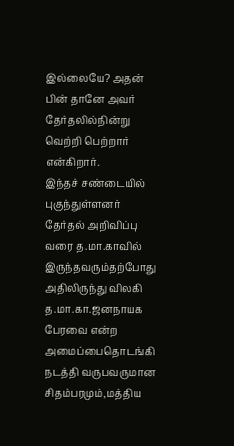இல்லையே? அதன் பின் தானே அவர் தேர்தலில்நின்று வெற்றி பெற்றார் என்கிறார்.
இந்தச் சண்டையில் புகுந்துள்ளனர் தேர்தல் அறிவிப்பு வரை த.மா.காவில் இருந்தவரும்தற்போது அதிலிருந்து விலகி த.மா.கா.ஜனநாயக பேரவை என்ற அமைப்பைதொடங்கி நடத்தி வருபவருமான சிதம்பரமும்,மத்திய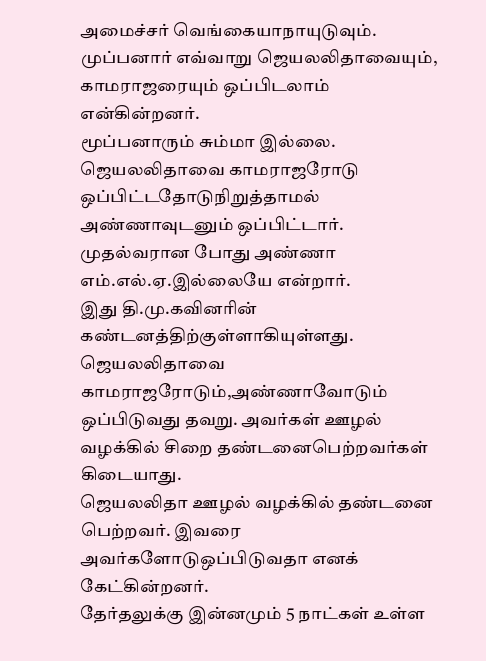அமைச்சர் வெங்கையாநாயுடுவும்.
முப்பனார் எவ்வாறு ஜெயலலிதாவையும், காமராஜரையும் ஒப்பிடலாம் என்கின்றனர்.
மூப்பனாரும் சும்மா இல்லை. ஜெயலலிதாவை காமராஜரோடு ஒப்பிட்டதோடுநிறுத்தாமல் அண்ணாவுடனும் ஒப்பிட்டார். முதல்வரான போது அண்ணா எம்.எல்.ஏ.இல்லையே என்றார்.
இது தி.மு.கவினரின் கண்டனத்திற்குள்ளாகியுள்ளது. ஜெயலலிதாவை காமராஜரோடும்,அண்ணாவோடும் ஒப்பிடுவது தவறு. அவர்கள் ஊழல் வழக்கில் சிறை தண்டனைபெற்றவர்கள் கிடையாது.
ஜெயலலிதா ஊழல் வழக்கில் தண்டனை பெற்றவர். இவரை அவர்களோடுஒப்பிடுவதா எனக் கேட்கின்றனர்.
தேர்தலுக்கு இன்னமும் 5 நாட்கள் உள்ள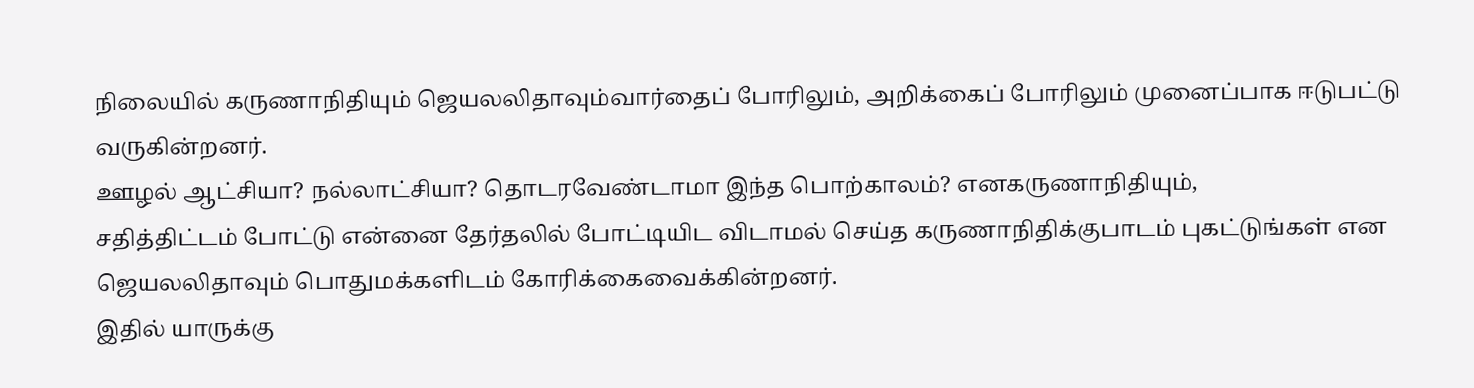நிலையில் கருணாநிதியும் ஜெயலலிதாவும்வார்தைப் போரிலும், அறிக்கைப் போரிலும் முனைப்பாக ஈடுபட்டு வருகின்றனர்.
ஊழல் ஆட்சியா? நல்லாட்சியா? தொடரவேண்டாமா இந்த பொற்காலம்? எனகருணாநிதியும்,
சதித்திட்டம் போட்டு என்னை தேர்தலில் போட்டியிட விடாமல் செய்த கருணாநிதிக்குபாடம் புகட்டுங்கள் என ஜெயலலிதாவும் பொதுமக்களிடம் கோரிக்கைவைக்கின்றனர்.
இதில் யாருக்கு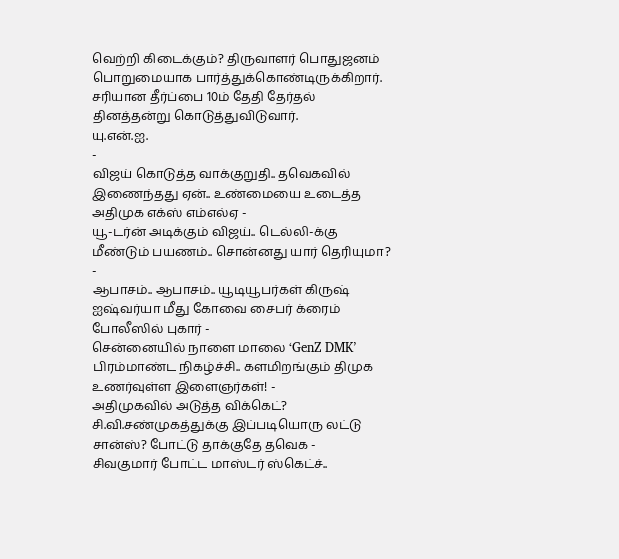வெற்றி கிடைக்கும்? திருவாளர் பொதுஜனம் பொறுமையாக பார்த்துக்கொண்டிருக்கிறார். சரியான தீர்ப்பை 10ம் தேதி தேர்தல் தினத்தன்று கொடுத்துவிடுவார்.
யு.என்.ஐ.
-
விஜய் கொடுத்த வாக்குறுதி.. தவெகவில் இணைந்தது ஏன்.. உண்மையை உடைத்த அதிமுக எக்ஸ் எம்எல்ஏ -
யூ-டர்ன் அடிக்கும் விஜய்.. டெல்லி-க்கு மீண்டும் பயணம்.. சொன்னது யார் தெரியுமா? -
ஆபாசம்.. ஆபாசம்.. யூடியூபர்கள் கிருஷ் ஐஷ்வர்யா மீது கோவை சைபர் க்ரைம் போலீஸில் புகார் -
சென்னையில் நாளை மாலை ‘GenZ DMK’ பிரம்மாண்ட நிகழ்ச்சி.. களமிறங்கும் திமுக உணர்வுள்ள இளைஞர்கள்! -
அதிமுகவில் அடுத்த விக்கெட்? சி.வி.சண்முகத்துக்கு இப்படியொரு லட்டு சான்ஸ்? போட்டு தாக்குதே தவெக -
சிவகுமார் போட்ட மாஸ்டர் ஸ்கெட்ச்..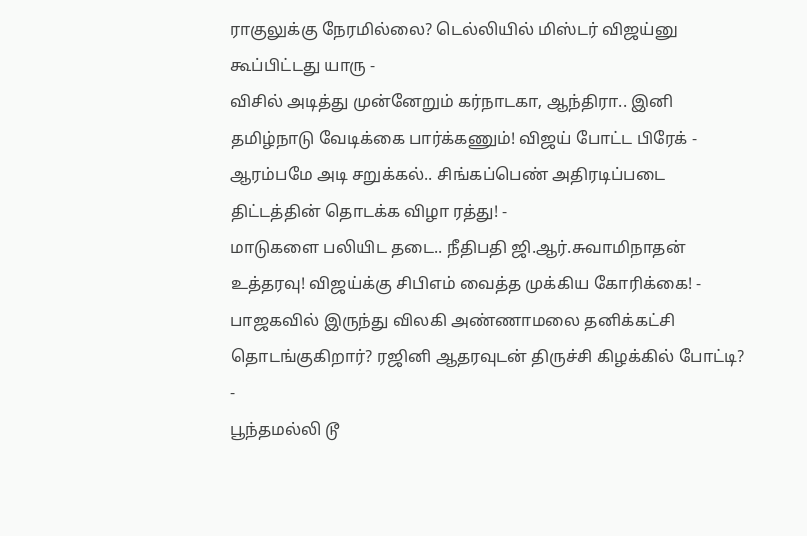ராகுலுக்கு நேரமில்லை? டெல்லியில் மிஸ்டர் விஜய்னு கூப்பிட்டது யாரு -
விசில் அடித்து முன்னேறும் கர்நாடகா, ஆந்திரா.. இனி தமிழ்நாடு வேடிக்கை பார்க்கணும்! விஜய் போட்ட பிரேக் -
ஆரம்பமே அடி சறுக்கல்.. சிங்கப்பெண் அதிரடிப்படை திட்டத்தின் தொடக்க விழா ரத்து! -
மாடுகளை பலியிட தடை.. நீதிபதி ஜி.ஆர்.சுவாமிநாதன் உத்தரவு! விஜய்க்கு சிபிஎம் வைத்த முக்கிய கோரிக்கை! -
பாஜகவில் இருந்து விலகி அண்ணாமலை தனிக்கட்சி தொடங்குகிறார்? ரஜினி ஆதரவுடன் திருச்சி கிழக்கில் போட்டி? -
பூந்தமல்லி டூ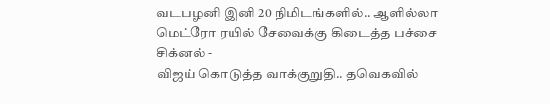வடபழனி இனி 20 நிமிடங்களில்.. ஆளில்லா மெட்ரோ ரயில் சேவைக்கு கிடைத்த பச்சை சிக்னல் -
விஜய் கொடுத்த வாக்குறுதி.. தவெகவில்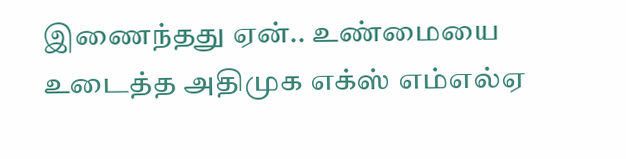இணைந்தது ஏன்.. உண்மையை உடைத்த அதிமுக எக்ஸ் எம்எல்ஏ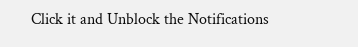Click it and Unblock the Notifications